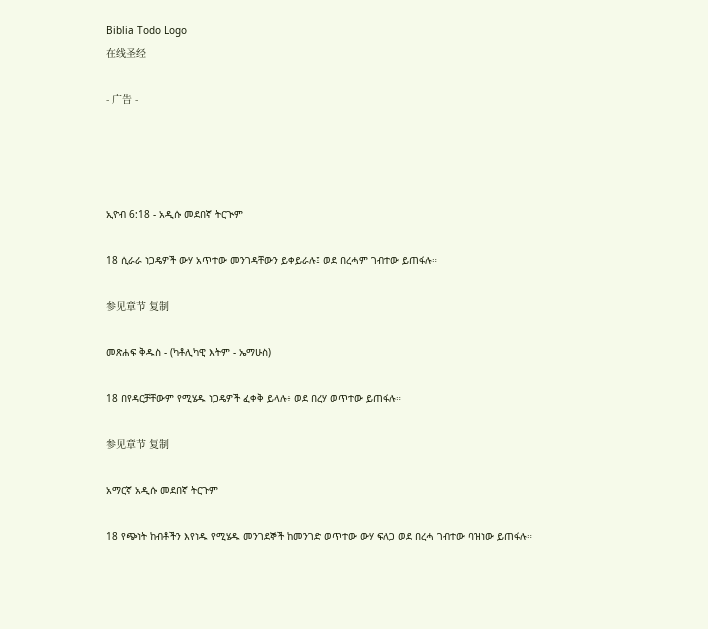Biblia Todo Logo
在线圣经

- 广告 -




ኢዮብ 6:18 - አዲሱ መደበኛ ትርጒም

18 ሲራራ ነጋዴዎች ውሃ አጥተው መንገዳቸውን ይቀይራሉ፤ ወደ በረሓም ገብተው ይጠፋሉ።

参见章节 复制

መጽሐፍ ቅዱስ - (ካቶሊካዊ እትም - ኤማሁስ)

18 በየዳርቻቸውም የሚሄዱ ነጋዴዎች ፈቀቅ ይላሉ፥ ወደ በረሃ ወጥተው ይጠፋሉ።

参见章节 复制

አማርኛ አዲሱ መደበኛ ትርጉም

18 የጭነት ከብቶችን እየነዱ የሚሄዱ መንገደኞች ከመንገድ ወጥተው ውሃ ፍለጋ ወደ በረሓ ገብተው ባዝነው ይጠፋሉ።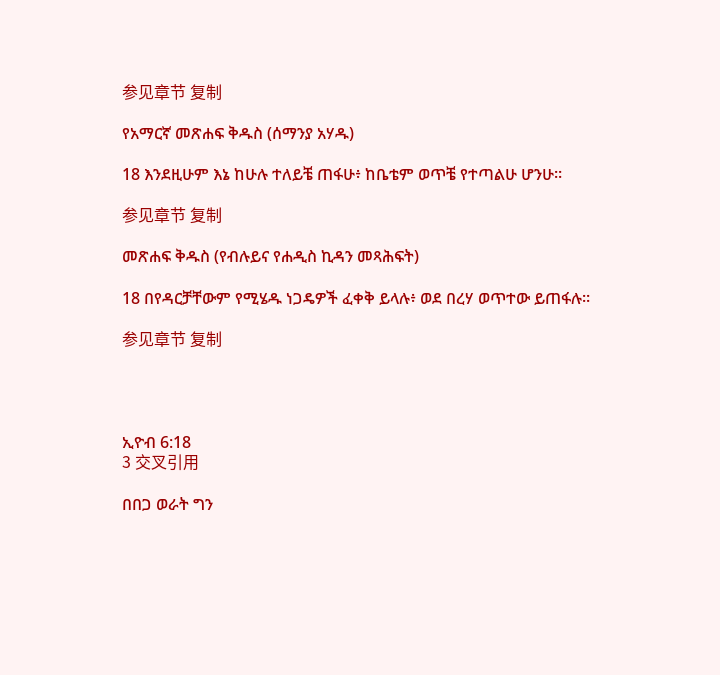参见章节 复制

የአማርኛ መጽሐፍ ቅዱስ (ሰማንያ አሃዱ)

18 እንደዚሁም እኔ ከሁሉ ተለይቼ ጠፋሁ፥ ከቤቴም ወጥቼ የተጣልሁ ሆንሁ።

参见章节 复制

መጽሐፍ ቅዱስ (የብሉይና የሐዲስ ኪዳን መጻሕፍት)

18 በየዳርቻቸውም የሚሄዱ ነጋዴዎች ፈቀቅ ይላሉ፥ ወደ በረሃ ወጥተው ይጠፋሉ።

参见章节 复制




ኢዮብ 6:18
3 交叉引用

በበጋ ወራት ግን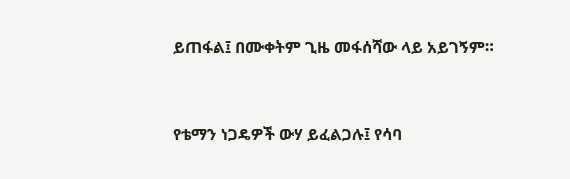ይጠፋል፤ በሙቀትም ጊዜ መፋሰሻው ላይ አይገኝም።


የቴማን ነጋዴዎች ውሃ ይፈልጋሉ፤ የሳባ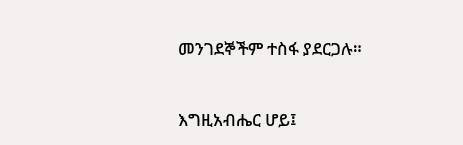መንገደኞችም ተስፋ ያደርጋሉ።


እግዚአብሔር ሆይ፤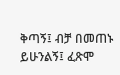ቅጣኝ፤ ብቻ በመጠኑ ይሁንልኝ፤ ፈጽሞ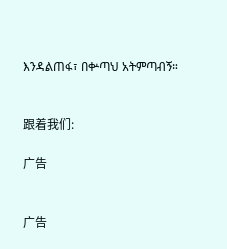እንዳልጠፋ፣ በቍጣህ አትምጣብኝ።


跟着我们:

广告


广告